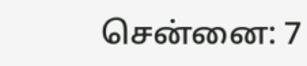சென்னை: 7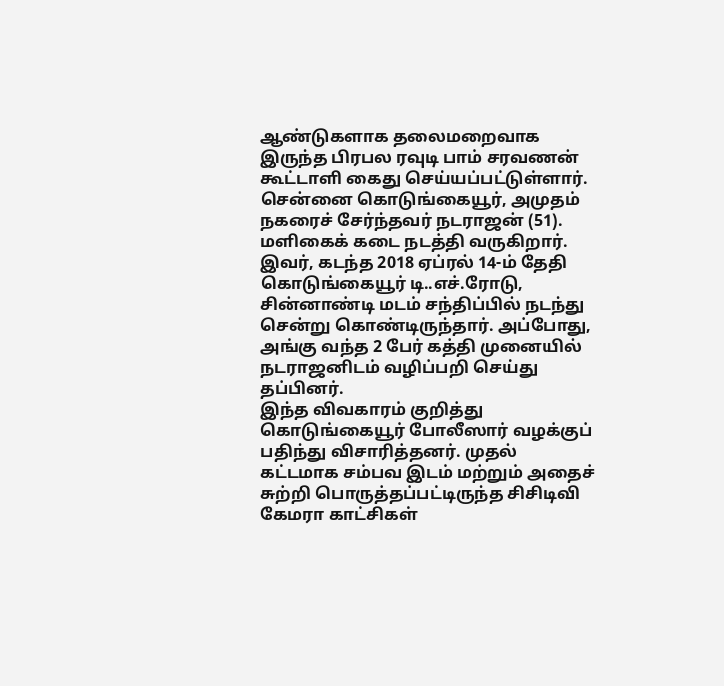ஆண்டுகளாக தலைமறைவாக இருந்த பிரபல ரவுடி பாம் சரவணன் கூட்டாளி கைது செய்யப்பட்டுள்ளார். சென்னை கொடுங்கையூர், அமுதம் நகரைச் சேர்ந்தவர் நடராஜன் (51). மளிகைக் கடை நடத்தி வருகிறார். இவர், கடந்த 2018 ஏப்ரல் 14-ம் தேதி கொடுங்கையூர் டி..எச்.ரோடு, சின்னாண்டி மடம் சந்திப்பில் நடந்து சென்று கொண்டிருந்தார். அப்போது, அங்கு வந்த 2 பேர் கத்தி முனையில் நடராஜனிடம் வழிப்பறி செய்து தப்பினர்.
இந்த விவகாரம் குறித்து கொடுங்கையூர் போலீஸார் வழக்குப் பதிந்து விசாரித்தனர். முதல் கட்டமாக சம்பவ இடம் மற்றும் அதைச் சுற்றி பொருத்தப்பட்டிருந்த சிசிடிவி கேமரா காட்சிகள்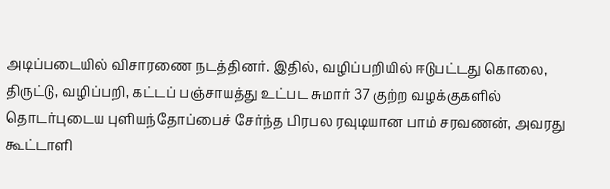அடிப்படையில் விசாரணை நடத்தினர். இதில், வழிப்பறியில் ஈடுபட்டது கொலை, திருட்டு, வழிப்பறி, கட்டப் பஞ்சாயத்து உட்பட சுமார் 37 குற்ற வழக்குகளில் தொடர்புடைய புளியந்தோப்பைச் சேர்ந்த பிரபல ரவுடியான பாம் சரவணன், அவரது கூட்டாளி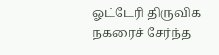ஓட்டேரி திருவிக நகரைச் சேர்ந்த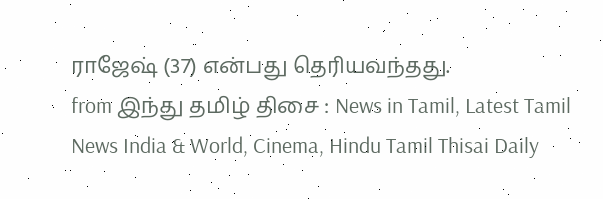ராஜேஷ் (37) என்பது தெரியவந்தது.
from இந்து தமிழ் திசை : News in Tamil, Latest Tamil News India & World, Cinema, Hindu Tamil Thisai Daily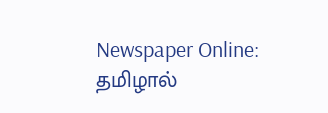Newspaper Online: தமிழால்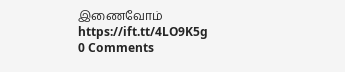இணைவோம் https://ift.tt/4LO9K5g
0 Comments